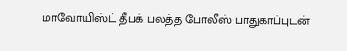மாவோயிஸ்ட் தீபக் பலத்த போலீஸ் பாதுகாப்புடன்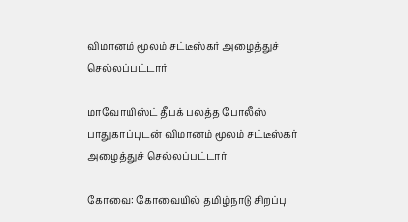விமானம் மூலம் சட்டீஸ்கர் அழைத்துச் செல்லப்பட்டார்

மாவோயிஸ்ட் தீபக் பலத்த போலீஸ் பாதுகாப்புடன் விமானம் மூலம் சட்டீஸ்கர் அழைத்துச் செல்லப்பட்டார்

கோவை: கோவையில் தமிழ்நாடு சிறப்பு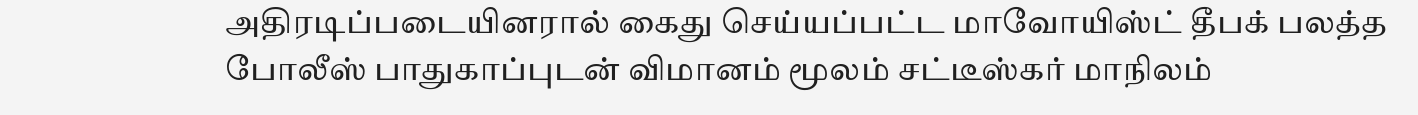அதிரடிப்படையினரால் கைது செய்யப்பட்ட மாவோயிஸ்ட் தீபக் பலத்த போலீஸ் பாதுகாப்புடன் விமானம் மூலம் சட்டீஸ்கர் மாநிலம்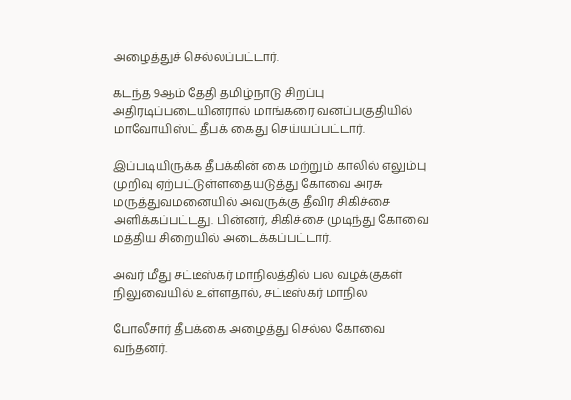அழைத்துச் செல்லப்பட்டார்.

கடந்த 9ஆம் தேதி தமிழ்நாடு சிறப்பு அதிரடிப்படையினரால் மாங்கரை வனப்பகுதியில்  மாவோயிஸ்ட் தீபக் கைது செய்யப்பட்டார்.

இப்படியிருக்க தீபக்கின் கை மற்றும் காலில் எலும்பு முறிவு ஏற்பட்டுள்ளதையடுத்து கோவை அரசு மருத்துவமனையில் அவருக்கு தீவிர சிகிச்சை அளிக்கப்பட்டது. பின்னர், சிகிச்சை முடிந்து கோவை மத்திய சிறையில் அடைக்கப்பட்டார்.

அவர் மீது சட்டீஸ்கர் மாநிலத்தில் பல வழக்குகள் நிலுவையில் உள்ளதால், சட்டீஸ்கர் மாநில

போலீசார் தீபக்கை அழைத்து செல்ல கோவை வந்தனர்.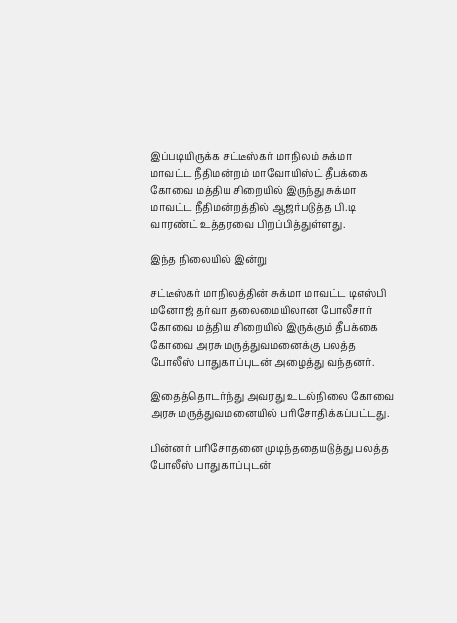இப்படியிருக்க சட்டீஸ்கர் மாநிலம் சுக்மா மாவட்ட நீதிமன்றம் மாவோயிஸ்ட் தீபக்கை கோவை மத்திய சிறையில் இருந்து சுக்மா மாவட்ட நீதிமன்றத்தில் ஆஜர்படுத்த பி.டி வாரண்ட் உத்தரவை பிறப்பித்துள்ளது.

இந்த நிலையில் இன்று

சட்டீஸ்கர் மாநிலத்தின் சுக்மா மாவட்ட டிஎஸ்பி மனோஜ் தர்வா தலைமையிலான போலீசார் கோவை மத்திய சிறையில் இருக்கும் தீபக்கை கோவை அரசு மருத்துவமனைக்கு பலத்த போலீஸ் பாதுகாப்புடன் அழைத்து வந்தனர்.

இதைத்தொடர்ந்து அவரது உடல்நிலை கோவை அரசு மருத்துவமனையில் பரிசோதிக்கப்பட்டது.

பின்னர் பரிசோதனை முடிந்ததையடுத்து பலத்த போலீஸ் பாதுகாப்புடன்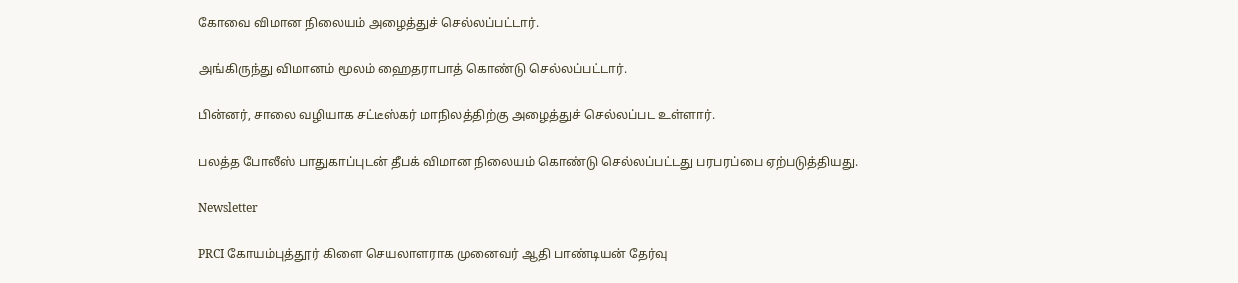கோவை விமான நிலையம் அழைத்துச் செல்லப்பட்டார்.

அங்கிருந்து விமானம் மூலம் ஹைதராபாத் கொண்டு செல்லப்பட்டார்.

பின்னர், சாலை வழியாக சட்டீஸ்கர் மாநிலத்திற்கு அழைத்துச் செல்லப்பட உள்ளார்.

பலத்த போலீஸ் பாதுகாப்புடன் தீபக் விமான நிலையம் கொண்டு செல்லப்பட்டது பரபரப்பை ஏற்படுத்தியது.

Newsletter

PRCI கோயம்புத்தூர் கிளை செயலாளராக முனைவர் ஆதி பாண்டியன் தேர்வு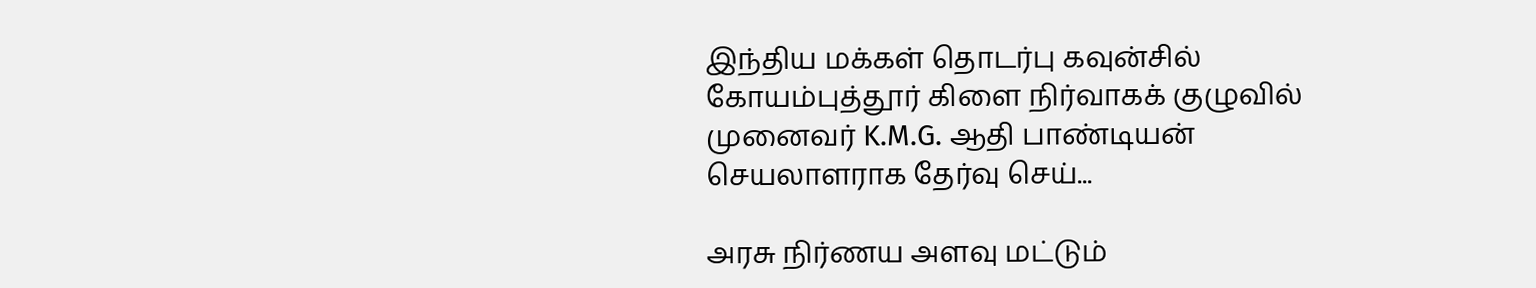இந்திய மக்கள் தொடர்பு கவுன்சில் கோயம்புத்தூர் கிளை நிர்வாகக் குழுவில் முனைவர் K.M.G. ஆதி பாண்டியன் செயலாளராக தேர்வு செய்...

அரசு நிர்ணய அளவு மட்டும்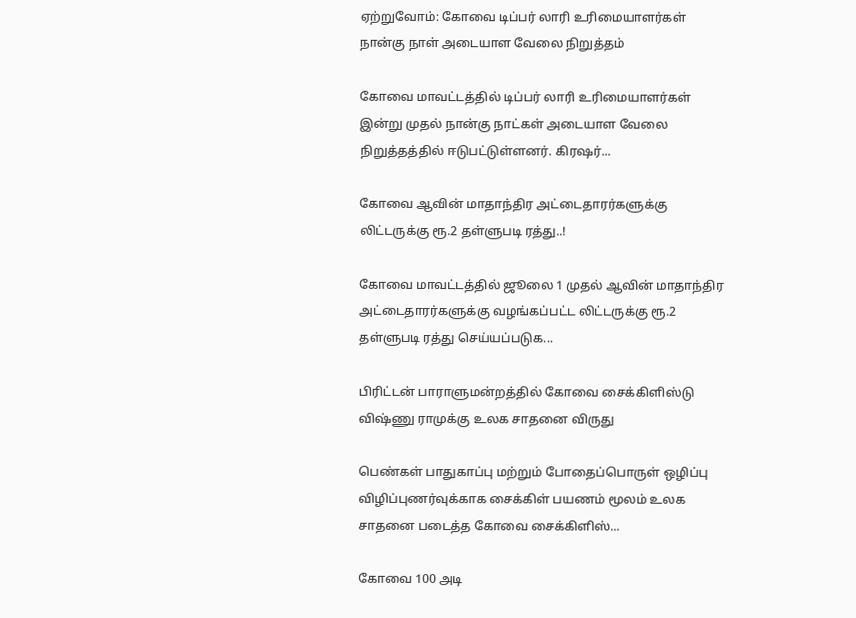ஏற்றுவோம்: கோவை டிப்பர் லாரி உரிமையாளர்கள் நான்கு நாள் அடையாள வேலை நிறுத்தம்

கோவை மாவட்டத்தில் டிப்பர் லாரி உரிமையாளர்கள் இன்று முதல் நான்கு நாட்கள் அடையாள வேலை நிறுத்தத்தில் ஈடுபட்டுள்ளனர். கிரஷர்...

கோவை ஆவின் மாதாந்திர அட்டைதாரர்களுக்கு லிட்டருக்கு ரூ.2 தள்ளுபடி ரத்து..!

கோவை மாவட்டத்தில் ஜூலை 1 முதல் ஆவின் மாதாந்திர அட்டைதாரர்களுக்கு வழங்கப்பட்ட லிட்டருக்கு ரூ.2 தள்ளுபடி ரத்து செய்யப்படுக...

பிரிட்டன் பாராளுமன்றத்தில் கோவை சைக்கிளிஸ்டு விஷ்ணு ராமுக்கு உலக சாதனை விருது

பெண்கள் பாதுகாப்பு மற்றும் போதைப்பொருள் ஒழிப்பு விழிப்புணர்வுக்காக சைக்கிள் பயணம் மூலம் உலக சாதனை படைத்த கோவை சைக்கிளிஸ்...

கோவை 100 அடி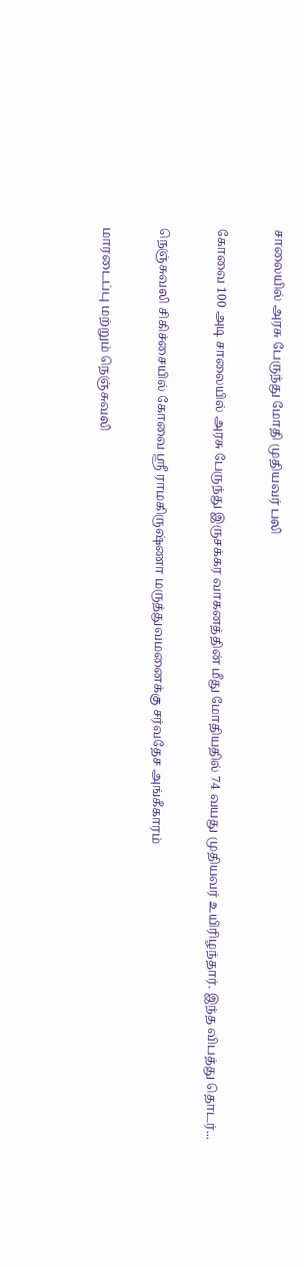சாலையில் அரசு பேருந்து மோதி முதியவர் பலி

கோவை 100 அடி சாலையில் அரசு பேருந்து இருசக்கர வாகனத்தின் மீது மோதியதில் 74 வயது முதியவர் உயிரிழந்தார். இந்த விபத்து தொடர்...

நெஞ்சுவலி சிகிச்சையில் கோவை ஸ்ரீ ராமகிருஷ்ணா மருத்துவமனைக்கு சர்வதேச அங்கீகாரம்

மாரடைப்பு மற்றும் நெஞ்சுவலி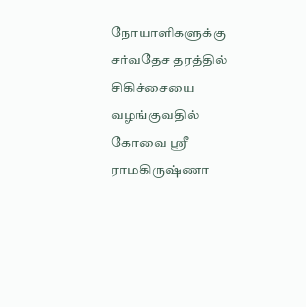நோயாளிகளுக்கு சர்வதேச தரத்தில் சிகிச்சையை வழங்குவதில் கோவை ஸ்ரீ ராமகிருஷ்ணா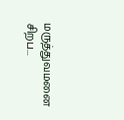மருத்துவமனை சிறப...